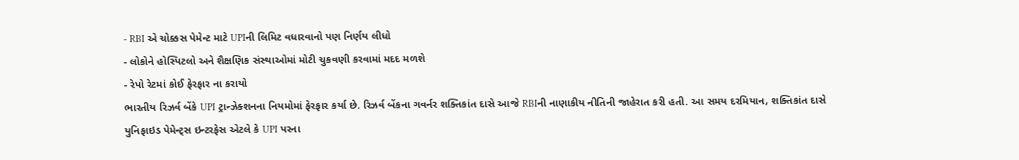- RBI એ ચોક્કસ પેમેન્ટ માટે UPIની લિમિટ વધારવાનો પણ નિર્ણય લીધો
- લોકોને હોસ્પિટલો અને શૈક્ષણિક સંસ્થાઓમાં મોટી ચુકવણી કરવામાં મદદ મળશે
- રેપો રેટમાં કોઈ ફેરફાર ના કરાયો
ભારતીય રિઝર્વ બેંકે UPI ટ્રાન્ઝેક્શનના નિયમોમાં ફેરફાર કર્યા છે. રિઝર્વ બેંકના ગવર્નર શક્તિકાંત દાસે આજે RBIની નાણાકીય નીતિની જાહેરાત કરી હતી. આ સમય દરમિયાન, શક્તિકાંત દાસે યુનિફાઇડ પેમેન્ટ્સ ઇન્ટરફેસ એટલે કે UPI પરના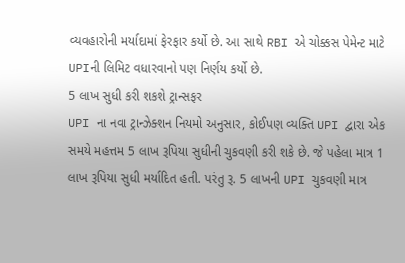વ્યવહારોની મર્યાદામાં ફેરફાર કર્યો છે. આ સાથે RBI એ ચોક્કસ પેમેન્ટ માટે UPIની લિમિટ વધારવાનો પણ નિર્ણય કર્યો છે.
5 લાખ સુધી કરી શકશે ટ્રાન્સફર
UPI ના નવા ટ્રાન્ઝેક્શન નિયમો અનુસાર, કોઈપણ વ્યક્તિ UPI દ્વારા એક સમયે મહત્તમ 5 લાખ રૂપિયા સુધીની ચુકવણી કરી શકે છે. જે પહેલા માત્ર 1 લાખ રૂપિયા સુધી મર્યાદિત હતી. પરંતુ રૂ. 5 લાખની UPI ચુકવણી માત્ર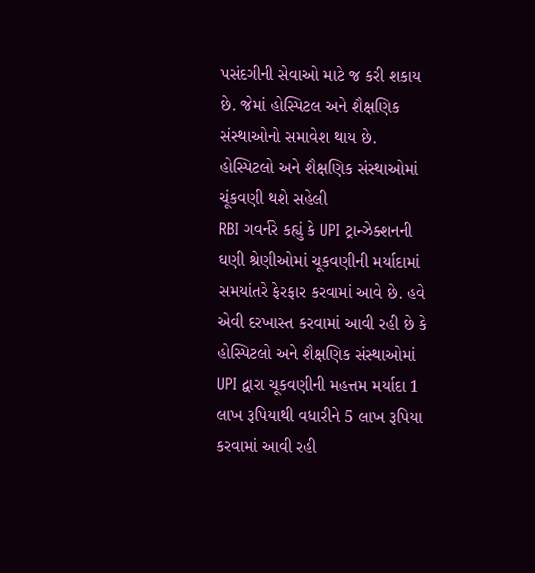પસંદગીની સેવાઓ માટે જ કરી શકાય છે. જેમાં હોસ્પિટલ અને શૈક્ષણિક સંસ્થાઓનો સમાવેશ થાય છે.
હોસ્પિટલો અને શૈક્ષણિક સંસ્થાઓમાં ચૂંકવણી થશે સહેલી
RBI ગવર્નરે કહ્યું કે UPI ટ્રાન્ઝેક્શનની ઘણી શ્રેણીઓમાં ચૂકવણીની મર્યાદામાં સમયાંતરે ફેરફાર કરવામાં આવે છે. હવે એવી દરખાસ્ત કરવામાં આવી રહી છે કે હોસ્પિટલો અને શૈક્ષણિક સંસ્થાઓમાં UPI દ્વારા ચૂકવણીની મહત્તમ મર્યાદા 1 લાખ રૂપિયાથી વધારીને 5 લાખ રૂપિયા કરવામાં આવી રહી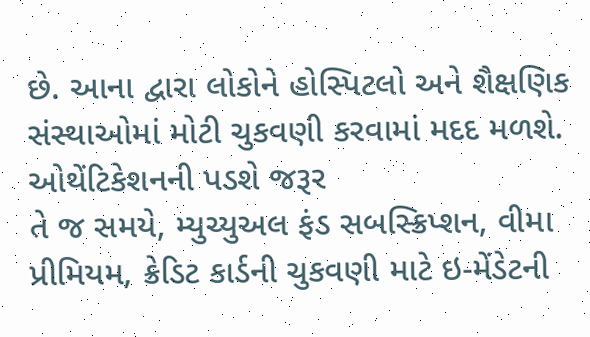છે. આના દ્વારા લોકોને હોસ્પિટલો અને શૈક્ષણિક સંસ્થાઓમાં મોટી ચુકવણી કરવામાં મદદ મળશે.
ઓથેંટિકેશનની પડશે જરૂર
તે જ સમયે, મ્યુચ્યુઅલ ફંડ સબસ્ક્રિપ્શન, વીમા પ્રીમિયમ, ક્રેડિટ કાર્ડની ચુકવણી માટે ઇ-મેંડેટની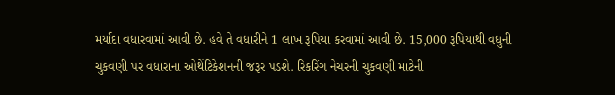મર્યાદા વધારવામાં આવી છે. હવે તે વધારીને 1 લાખ રૂપિયા કરવામાં આવી છે. 15,000 રૂપિયાથી વધુની ચુકવણી પર વધારાના ઓથેંટિકેશનની જરૂર પડશે. રિકરિંગ નેચરની ચુકવણી માટેની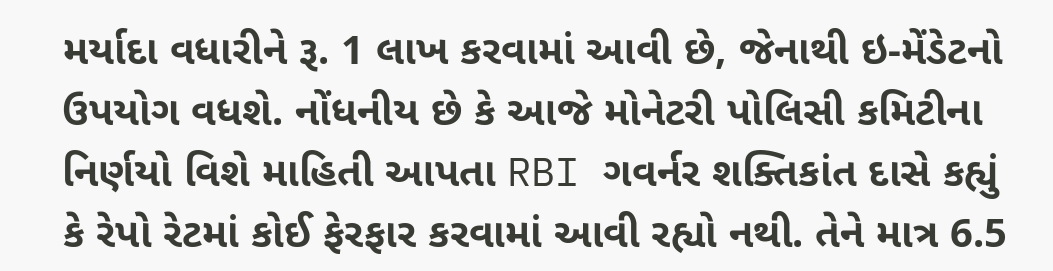મર્યાદા વધારીને રૂ. 1 લાખ કરવામાં આવી છે, જેનાથી ઇ-મેંડેટનો ઉપયોગ વધશે. નોંધનીય છે કે આજે મોનેટરી પોલિસી કમિટીના નિર્ણયો વિશે માહિતી આપતા RBI ગવર્નર શક્તિકાંત દાસે કહ્યું કે રેપો રેટમાં કોઈ ફેરફાર કરવામાં આવી રહ્યો નથી. તેને માત્ર 6.5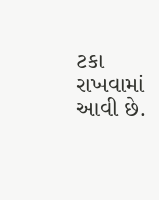ટકા રાખવામાં આવી છે.